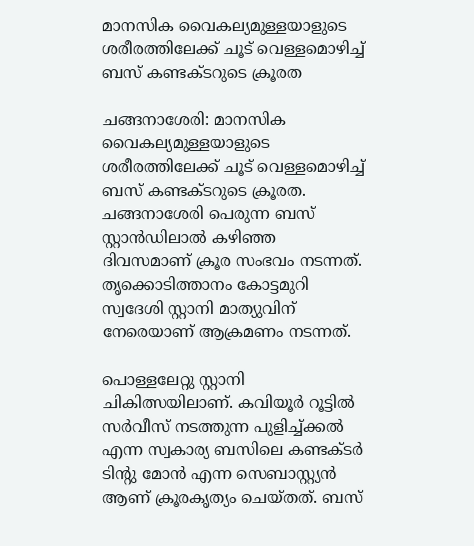മാനസിക വൈകല്യമുള്ളയാളുടെ ശരീരത്തിലേക്ക് ചൂട് വെള്ളമൊഴിച്ച് ബസ് കണ്ടക്ടറുടെ ക്രൂരത

ചങ്ങനാശേരി: മാനസിക വൈകല്യമുള്ളയാളുടെ ശരീരത്തിലേക്ക് ചൂട് വെള്ളമൊഴിച്ച് ബസ് കണ്ടക്ടറുടെ ക്രൂരത. ചങ്ങനാശേരി പെരുന്ന ബസ് സ്റ്റാന്‍ഡിലാല്‍ കഴിഞ്ഞ ദിവസമാണ് ക്രൂര സംഭവം നടന്നത്. തൃക്കൊടിത്താനം കോട്ടമുറി സ്വദേശി സ്റ്റാനി മാത്യുവിന് നേരെയാണ് ആക്രമണം നടന്നത്.

പൊള്ളലേറ്റു സ്റ്റാനി ചികിത്സയിലാണ്. കവിയൂര്‍ റൂട്ടില്‍ സര്‍വീസ് നടത്തുന്ന പുളിച്ച്ക്കല്‍ എന്ന സ്വകാര്യ ബസിലെ കണ്ടക്ടര്‍ ടിന്റു മോന്‍ എന്ന സെബാസ്റ്റ്യന്‍ ആണ് ക്രൂരകൃത്യം ചെയ്തത്. ബസ്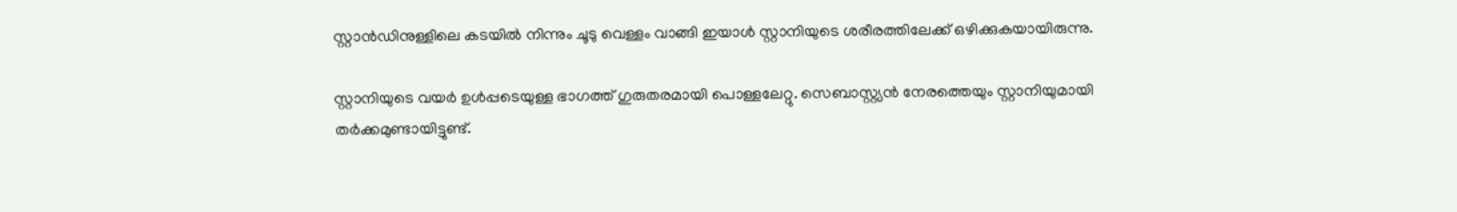സ്റ്റാന്‍ഡിനുള്ളിലെ കടയില്‍ നിന്നും ചൂടു വെള്ളം വാങ്ങി ഇയാള്‍ സ്റ്റാനിയുടെ ശരീരത്തിലേക്ക് ഒഴിക്കുകയായിരുന്നു.

സ്റ്റാനിയുടെ വയര്‍ ഉള്‍പ്പടെയുള്ള ഭാഗത്ത് ഗുരുതരമായി പൊള്ളലേറ്റു. സെബാസ്റ്റ്യന്‍ നേരത്തെയും സ്റ്റാനിയുമായി തര്‍ക്കമുണ്ടായിട്ടുണ്ട്.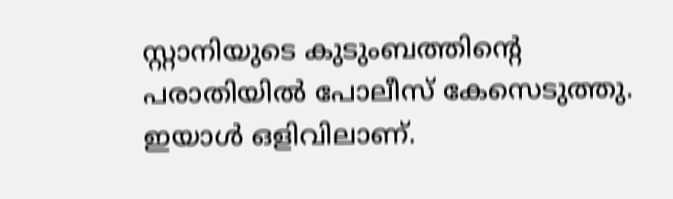സ്റ്റാനിയുടെ കുടുംബത്തിന്റെ പരാതിയില്‍ പോലീസ് കേസെടുത്തു. ഇയാള്‍ ഒളിവിലാണ്.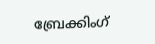ബ്രേക്കിംഗ്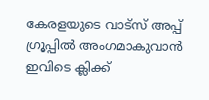കേരളയുടെ വാട്സ് അപ്പ് ഗ്രൂപ്പിൽ അംഗമാകുവാൻ ഇവിടെ ക്ലിക്ക്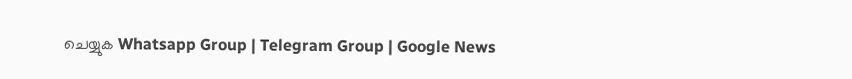ചെയ്യുക Whatsapp Group | Telegram Group | Google News